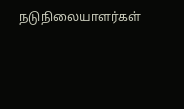நடுநிலையாளர்கள்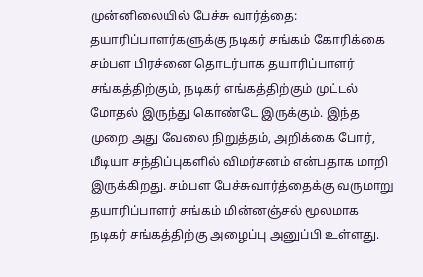முன்னிலையில் பேச்சு வார்த்தை: தயாரிப்பாளர்களுக்கு நடிகர் சங்கம் கோரிக்கை
சம்பள பிரச்னை தொடர்பாக தயாரிப்பாளர் சங்கத்திற்கும், நடிகர் எங்கத்திற்கும் முட்டல் மோதல் இருந்து கொண்டே இருக்கும். இந்த முறை அது வேலை நிறுத்தம், அறிக்கை போர், மீடியா சந்திப்புகளில் விமர்சனம் என்பதாக மாறி இருக்கிறது. சம்பள பேச்சுவார்த்தைக்கு வருமாறு தயாரிப்பாளர் சங்கம் மின்னஞ்சல் மூலமாக நடிகர் சங்கத்திற்கு அழைப்பு அனுப்பி உள்ளது.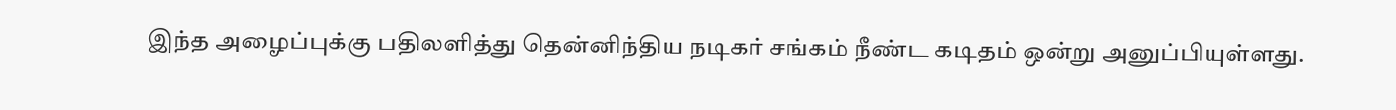இந்த அழைப்புக்கு பதிலளித்து தென்னிந்திய நடிகர் சங்கம் நீண்ட கடிதம் ஒன்று அனுப்பியுள்ளது.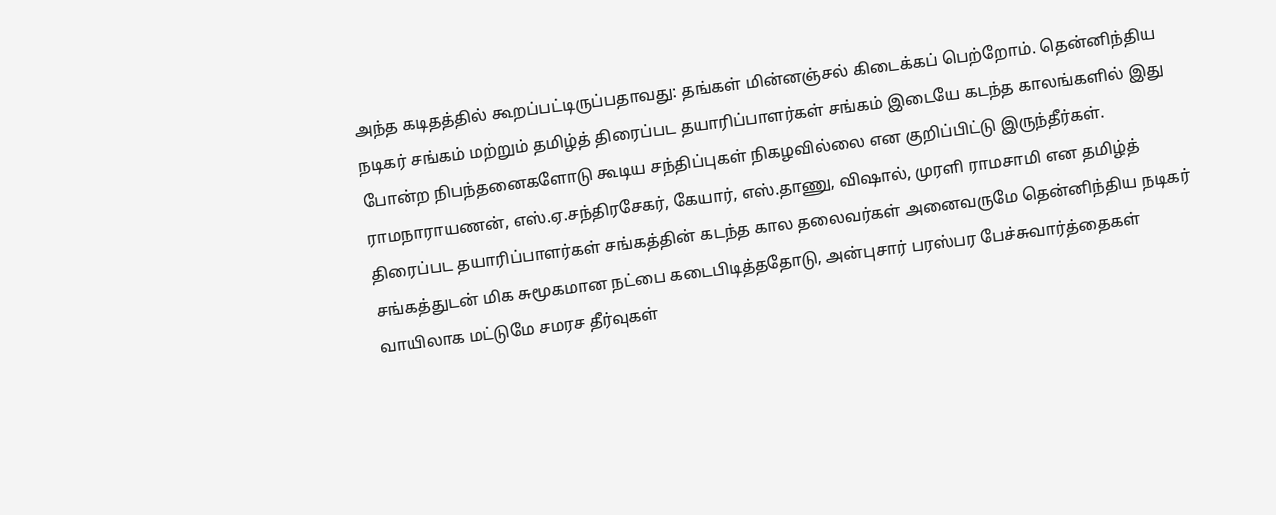அந்த கடிதத்தில் கூறப்பட்டிருப்பதாவது: தங்கள் மின்னஞ்சல் கிடைக்கப் பெற்றோம். தென்னிந்திய நடிகர் சங்கம் மற்றும் தமிழ்த் திரைப்பட தயாரிப்பாளர்கள் சங்கம் இடையே கடந்த காலங்களில் இது போன்ற நிபந்தனைகளோடு கூடிய சந்திப்புகள் நிகழவில்லை என குறிப்பிட்டு இருந்தீர்கள்.
ராமநாராயணன், எஸ்.ஏ.சந்திரசேகர், கேயார், எஸ்.தாணு, விஷால், முரளி ராமசாமி என தமிழ்த் திரைப்பட தயாரிப்பாளர்கள் சங்கத்தின் கடந்த கால தலைவர்கள் அனைவருமே தென்னிந்திய நடிகர் சங்கத்துடன் மிக சுமூகமான நட்பை கடைபிடித்ததோடு, அன்புசார் பரஸ்பர பேச்சுவார்த்தைகள் வாயிலாக மட்டுமே சமரச தீர்வுகள்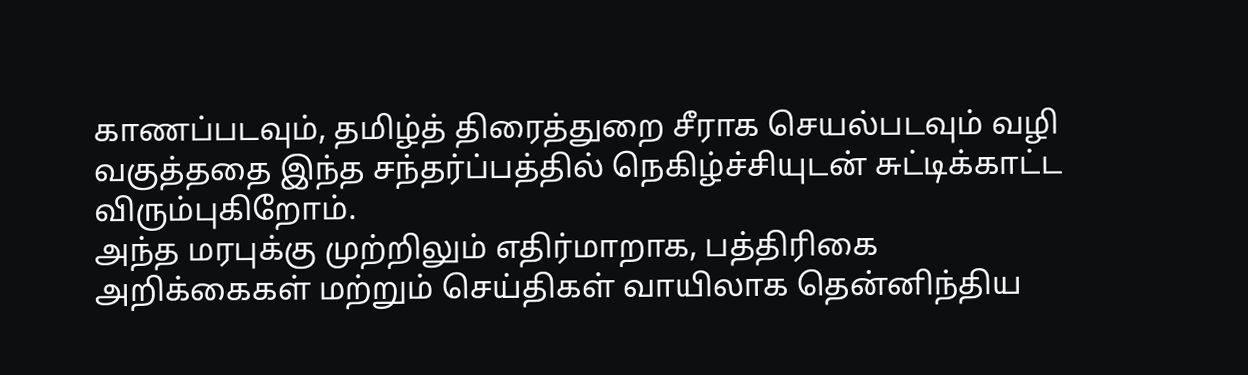காணப்படவும், தமிழ்த் திரைத்துறை சீராக செயல்படவும் வழி வகுத்ததை இந்த சந்தர்ப்பத்தில் நெகிழ்ச்சியுடன் சுட்டிக்காட்ட விரும்புகிறோம்.
அந்த மரபுக்கு முற்றிலும் எதிர்மாறாக, பத்திரிகை அறிக்கைகள் மற்றும் செய்திகள் வாயிலாக தென்னிந்திய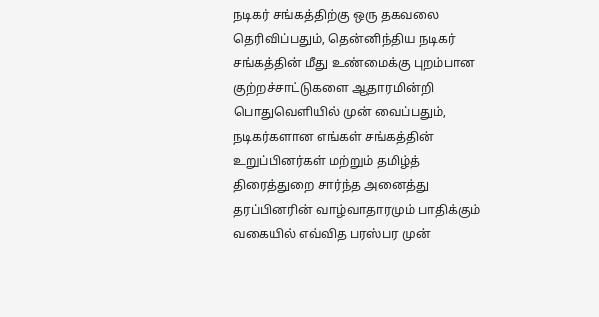நடிகர் சங்கத்திற்கு ஒரு தகவலை தெரிவிப்பதும், தென்னிந்திய நடிகர் சங்கத்தின் மீது உண்மைக்கு புறம்பான குற்றச்சாட்டுகளை ஆதாரமின்றி பொதுவெளியில் முன் வைப்பதும், நடிகர்களான எங்கள் சங்கத்தின் உறுப்பினர்கள் மற்றும் தமிழ்த் திரைத்துறை சார்ந்த அனைத்து தரப்பினரின் வாழ்வாதாரமும் பாதிக்கும் வகையில் எவ்வித பரஸ்பர முன்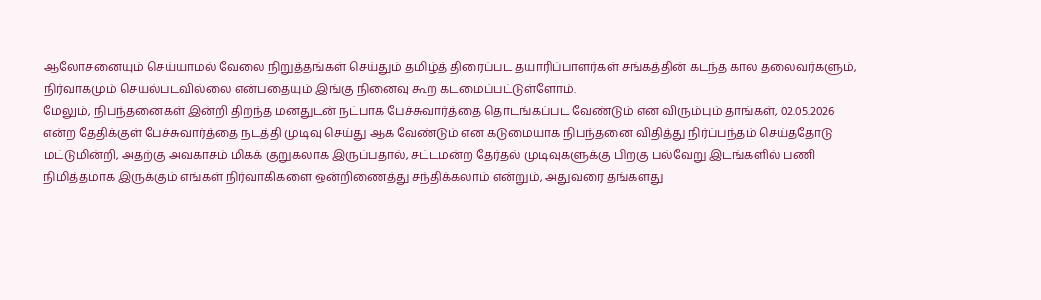ஆலோசனையும் செய்யாமல் வேலை நிறுத்தங்கள் செய்தும் தமிழ்த் திரைப்பட தயாரிப்பாளர்கள் சங்கத்தின் கடந்த கால தலைவர்களும், நிர்வாகமும் செயல்படவில்லை என்பதையும் இங்கு நினைவு கூற கடமைப்பட்டுள்ளோம்.
மேலும், நிபந்தனைகள் இன்றி திறந்த மனதுடன் நட்பாக பேச்சுவார்த்தை தொடங்கப்பட வேண்டும் என விரும்பும் தாங்கள், 02.05.2026 என்ற தேதிக்குள் பேச்சுவார்த்தை நடத்தி முடிவு செய்து ஆக வேண்டும் என கடுமையாக நிபந்தனை விதித்து நிர்ப்பந்தம் செய்ததோடு மட்டுமின்றி, அதற்கு அவகாசம் மிகக் குறுகலாக இருப்பதால், சட்டமன்ற தேர்தல் முடிவுகளுக்கு பிறகு பல்வேறு இடங்களில் பணி நிமித்தமாக இருக்கும் எங்கள் நிர்வாகிகளை ஒன்றிணைத்து சந்திக்கலாம் என்றும், அதுவரை தங்களது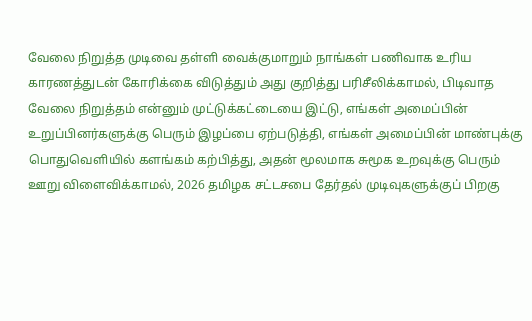வேலை நிறுத்த முடிவை தள்ளி வைக்குமாறும் நாங்கள் பணிவாக உரிய காரணத்துடன் கோரிக்கை விடுத்தும் அது குறித்து பரிசீலிக்காமல், பிடிவாத வேலை நிறுத்தம் என்னும் முட்டுக்கட்டையை இட்டு, எங்கள் அமைப்பின் உறுப்பினர்களுக்கு பெரும் இழப்பை ஏற்படுத்தி, எங்கள் அமைப்பின் மாண்புக்கு பொதுவெளியில் களங்கம் கற்பித்து, அதன் மூலமாக சுமூக உறவுக்கு பெரும் ஊறு விளைவிக்காமல், 2026 தமிழக சட்டசபை தேர்தல் முடிவுகளுக்குப் பிறகு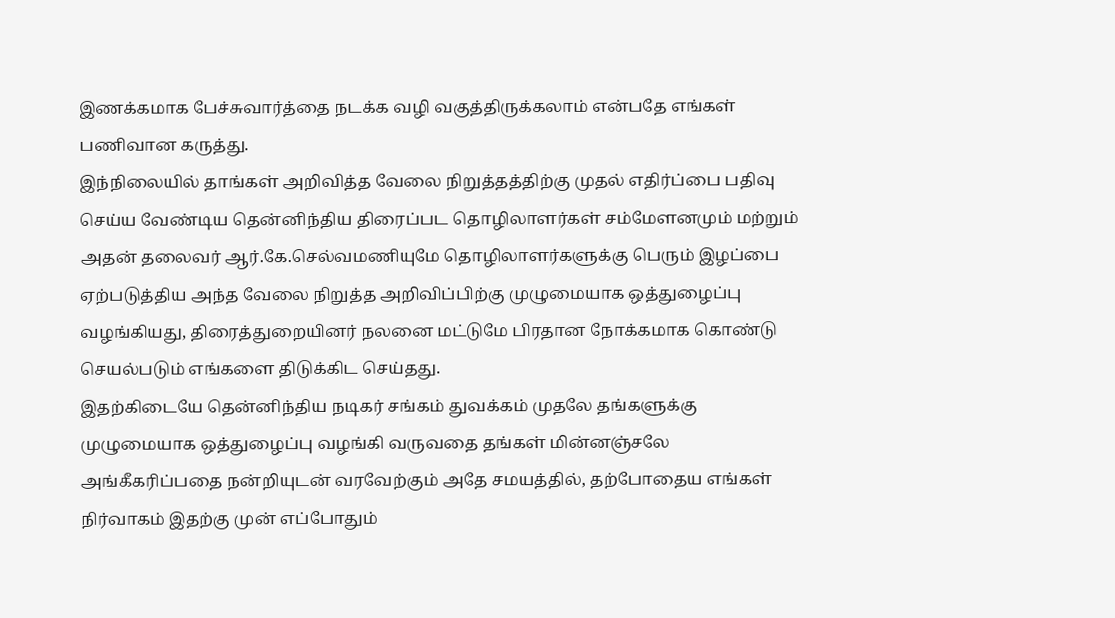இணக்கமாக பேச்சுவார்த்தை நடக்க வழி வகுத்திருக்கலாம் என்பதே எங்கள் பணிவான கருத்து.
இந்நிலையில் தாங்கள் அறிவித்த வேலை நிறுத்தத்திற்கு முதல் எதிர்ப்பை பதிவு செய்ய வேண்டிய தென்னிந்திய திரைப்பட தொழிலாளர்கள் சம்மேளனமும் மற்றும் அதன் தலைவர் ஆர்.கே.செல்வமணியுமே தொழிலாளர்களுக்கு பெரும் இழப்பை ஏற்படுத்திய அந்த வேலை நிறுத்த அறிவிப்பிற்கு முழுமையாக ஒத்துழைப்பு வழங்கியது, திரைத்துறையினர் நலனை மட்டுமே பிரதான நோக்கமாக கொண்டு செயல்படும் எங்களை திடுக்கிட செய்தது.
இதற்கிடையே தென்னிந்திய நடிகர் சங்கம் துவக்கம் முதலே தங்களுக்கு முழுமையாக ஒத்துழைப்பு வழங்கி வருவதை தங்கள் மின்னஞ்சலே அங்கீகரிப்பதை நன்றியுடன் வரவேற்கும் அதே சமயத்தில், தற்போதைய எங்கள் நிர்வாகம் இதற்கு முன் எப்போதும்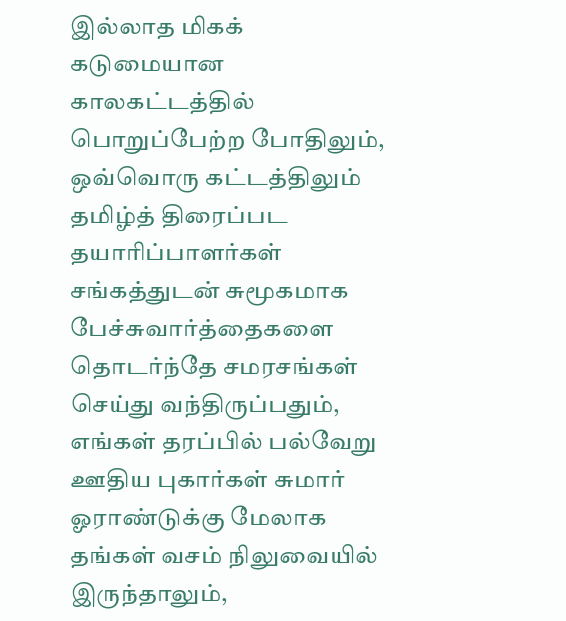இல்லாத மிகக் கடுமையான காலகட்டத்தில் பொறுப்பேற்ற போதிலும், ஒவ்வொரு கட்டத்திலும் தமிழ்த் திரைப்பட தயாரிப்பாளர்கள் சங்கத்துடன் சுமூகமாக பேச்சுவார்த்தைகளை தொடர்ந்தே சமரசங்கள் செய்து வந்திருப்பதும், எங்கள் தரப்பில் பல்வேறு ஊதிய புகார்கள் சுமார் ஓராண்டுக்கு மேலாக தங்கள் வசம் நிலுவையில் இருந்தாலும்,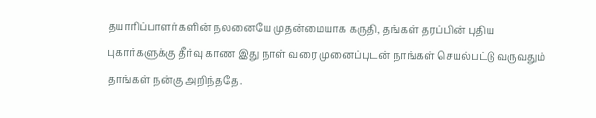தயாரிப்பாளர்களின் நலனையே முதன்மையாக கருதி, தங்கள் தரப்பின் புதிய புகார்களுக்கு தீர்வு காண இது நாள் வரை முனைப்புடன் நாங்கள் செயல்பட்டு வருவதும் தாங்கள் நன்கு அறிந்ததே.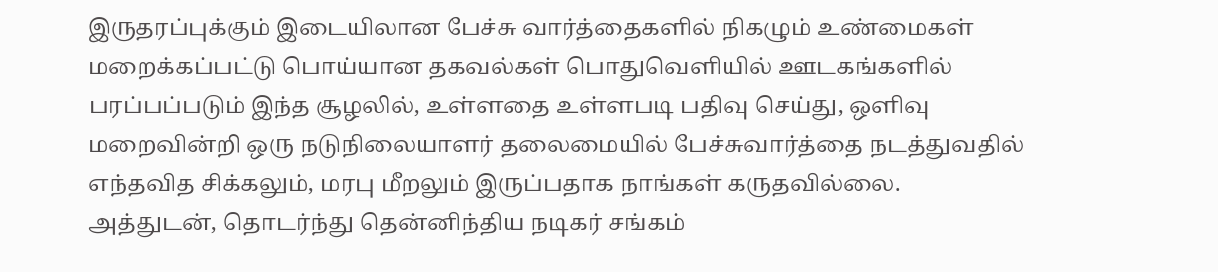இருதரப்புக்கும் இடையிலான பேச்சு வார்த்தைகளில் நிகழும் உண்மைகள் மறைக்கப்பட்டு பொய்யான தகவல்கள் பொதுவெளியில் ஊடகங்களில் பரப்பப்படும் இந்த சூழலில், உள்ளதை உள்ளபடி பதிவு செய்து, ஒளிவு மறைவின்றி ஒரு நடுநிலையாளர் தலைமையில் பேச்சுவார்த்தை நடத்துவதில் எந்தவித சிக்கலும், மரபு மீறலும் இருப்பதாக நாங்கள் கருதவில்லை.
அத்துடன், தொடர்ந்து தென்னிந்திய நடிகர் சங்கம்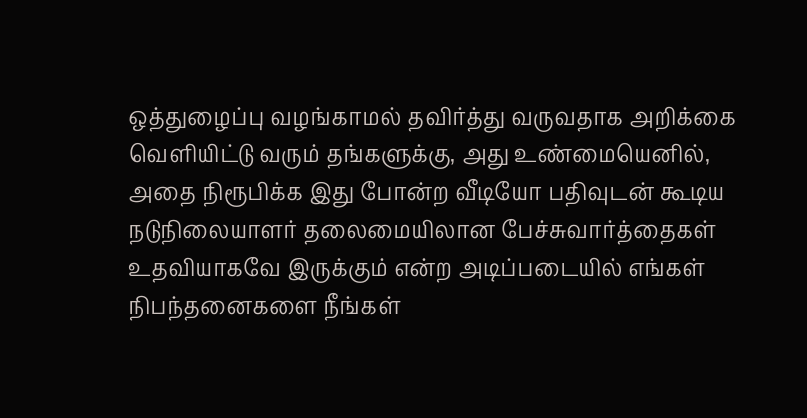ஒத்துழைப்பு வழங்காமல் தவிர்த்து வருவதாக அறிக்கை வெளியிட்டு வரும் தங்களுக்கு, அது உண்மையெனில், அதை நிரூபிக்க இது போன்ற வீடியோ பதிவுடன் கூடிய நடுநிலையாளர் தலைமையிலான பேச்சுவார்த்தைகள் உதவியாகவே இருக்கும் என்ற அடிப்படையில் எங்கள் நிபந்தனைகளை நீங்கள்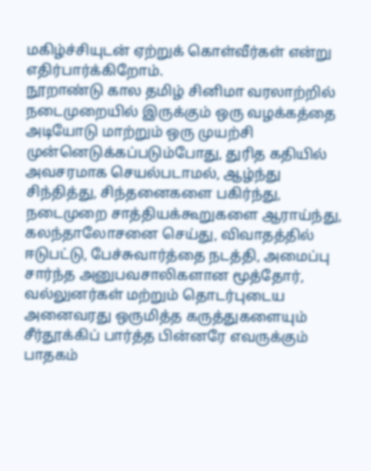மகிழ்ச்சியுடன் ஏற்றுக் கொள்வீர்கள் என்று எதிர்பார்க்கிறோம்.
நூறாண்டு கால தமிழ் சினிமா வரலாற்றில் நடைமுறையில் இருக்கும் ஒரு வழக்கத்தை அடியோடு மாற்றும் ஒரு முயற்சி முன்னெடுக்கப்படும்போது, துரித கதியில் அவசரமாக செயல்படாமல், ஆழ்ந்து சிந்தித்து, சிந்தனைகளை பகிர்ந்து, நடைமுறை சாத்தியக்கூறுகளை ஆராய்ந்து, கலந்தாலோசனை செய்து, விவாதத்தில் ஈடுபட்டு, பேச்சுவார்த்தை நடத்தி, அமைப்பு சார்ந்த அனுபவசாலிகளான மூத்தோர், வல்லுனர்கள் மற்றும் தொடர்புடைய அனைவரது ஒருமித்த கருத்துகளையும் சீர்தூக்கிப் பார்த்த பின்னரே எவருக்கும் பாதகம்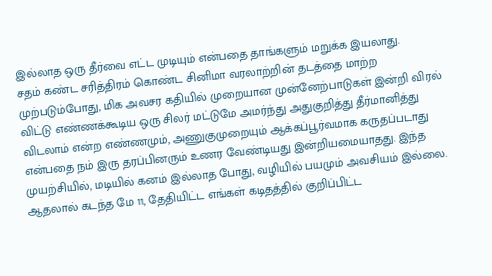இல்லாத ஒரு தீர்வை எட்ட முடியும் என்பதை தாங்களும் மறுக்க இயலாது.
சதம் கண்ட சரித்திரம் கொண்ட சினிமா வரலாற்றின் தடத்தை மாற்ற முற்படும்போது, மிக அவசர கதியில் முறையான முன்னேற்பாடுகள் இன்றி விரல் விட்டு எண்ணக்கூடிய ஒரு சிலர் மட்டுமே அமர்ந்து அதுகுறித்து தீர்மானித்து விடலாம் என்ற எண்ணமும், அணுகுமுறையும் ஆக்கப்பூர்வமாக கருதப்படாது என்பதை நம் இரு தரப்பினரும் உணர வேண்டியது இன்றியமையாதது. இந்த முயற்சியில், மடியில் கனம் இல்லாத போது, வழியில் பயமும் அவசியம் இல்லை.
ஆதலால் கடந்த மே 11, தேதியிட்ட எங்கள் கடிதத்தில் குறிப்பிட்ட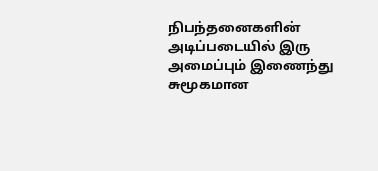நிபந்தனைகளின் அடிப்படையில் இரு அமைப்பும் இணைந்து சுமூகமான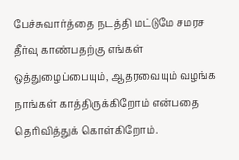பேச்சுவார்த்தை நடத்தி மட்டுமே சமரச தீர்வு காண்பதற்கு எங்கள் ஒத்துழைப்பையும், ஆதரவையும் வழங்க நாங்கள் காத்திருக்கிறோம் என்பதை தெரிவித்துக் கொள்கிறோம்.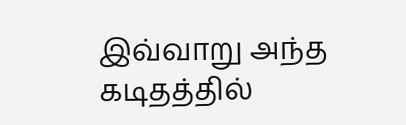இவ்வாறு அந்த கடிதத்தில்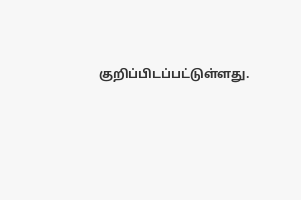குறிப்பிடப்பட்டுள்ளது.